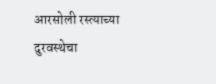आरसोली रस्त्याच्या दुरवस्थेचा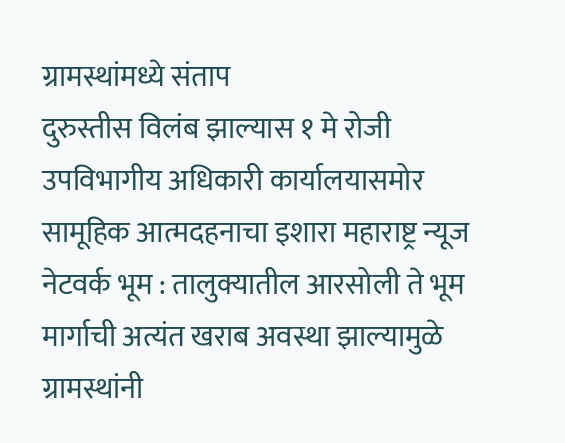ग्रामस्थांमध्ये संताप
दुरुस्तीस विलंब झाल्यास १ मे रोजी उपविभागीय अधिकारी कार्यालयासमोर सामूहिक आत्मदहनाचा इशारा महाराष्ट्र न्यूज नेटवर्क भूम : तालुक्यातील आरसोली ते भूम मार्गाची अत्यंत खराब अवस्था झाल्यामुळे ग्रामस्थांनी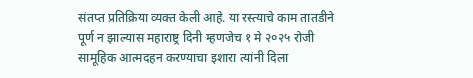संतप्त प्रतिक्रिया व्यक्त केली आहे. या रस्त्याचे काम तातडीने पूर्ण न झाल्यास महाराष्ट्र दिनी म्हणजेच १ मे २०२५ रोजी सामूहिक आत्मदहन करण्याचा इशारा त्यांनी दिला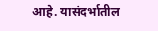आहे. यासंदर्भातील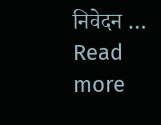निवेदन … Read more